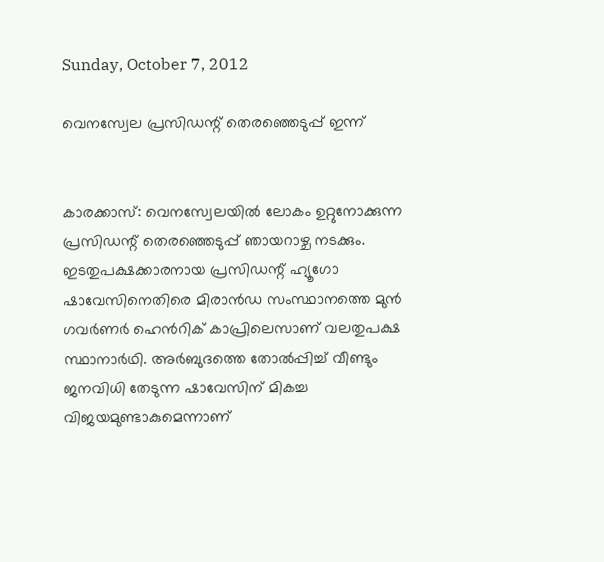Sunday, October 7, 2012

വെനസ്വേല പ്രസിഡന്റ് തെരഞ്ഞെടുപ്പ് ഇന്ന്


കാരക്കാസ്: വെനസ്വേലയില്‍ ലോകം ഉറ്റുനോക്കുന്ന പ്രസിഡന്റ് തെരഞ്ഞെടുപ്പ് ഞായറാഴ്ച നടക്കും. ഇടതുപക്ഷക്കാരനായ പ്രസിഡന്റ് ഹ്യൂഗോ ഷാവേസിനെതിരെ മിരാന്‍ഡ സംസ്ഥാനത്തെ മുന്‍ ഗവര്‍ണര്‍ ഹെന്‍റിക് കാപ്രിലെസാണ് വലതുപക്ഷ സ്ഥാനാര്‍ഥി. അര്‍ബുദത്തെ തോല്‍പ്പിച്ച് വീണ്ടും ജനവിധി തേടുന്ന ഷാവേസിന് മികച്ച വിജയമുണ്ടാകുമെന്നാണ്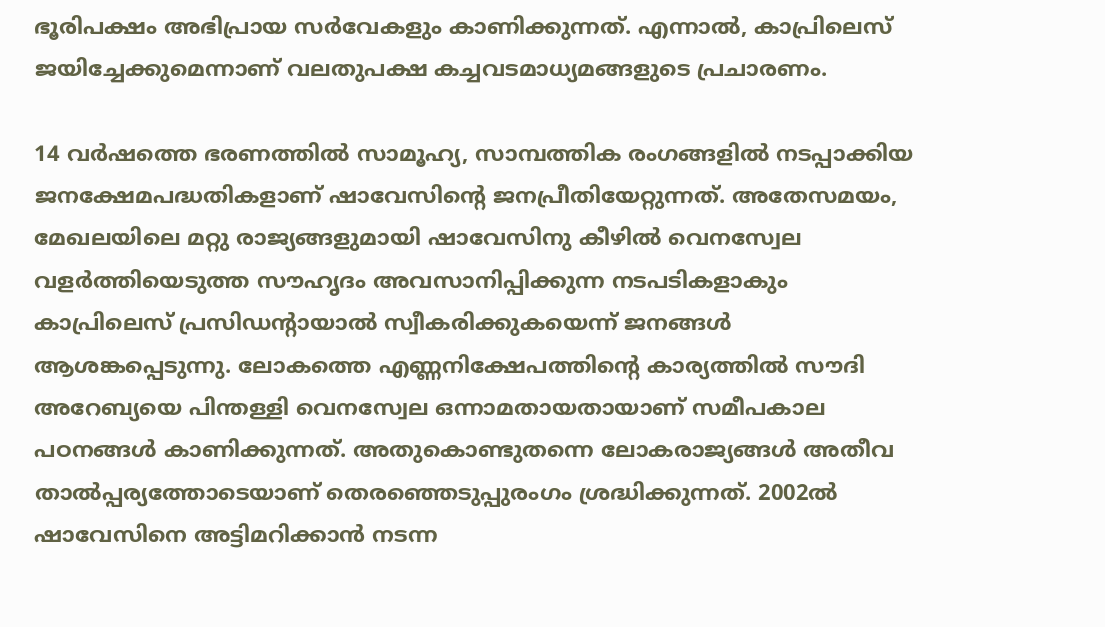ഭൂരിപക്ഷം അഭിപ്രായ സര്‍വേകളും കാണിക്കുന്നത്. എന്നാല്‍, കാപ്രിലെസ് ജയിച്ചേക്കുമെന്നാണ് വലതുപക്ഷ കച്ചവടമാധ്യമങ്ങളുടെ പ്രചാരണം.

14 വര്‍ഷത്തെ ഭരണത്തില്‍ സാമൂഹ്യ, സാമ്പത്തിക രംഗങ്ങളില്‍ നടപ്പാക്കിയ ജനക്ഷേമപദ്ധതികളാണ് ഷാവേസിന്റെ ജനപ്രീതിയേറ്റുന്നത്. അതേസമയം, മേഖലയിലെ മറ്റു രാജ്യങ്ങളുമായി ഷാവേസിനു കീഴില്‍ വെനസ്വേല വളര്‍ത്തിയെടുത്ത സൗഹൃദം അവസാനിപ്പിക്കുന്ന നടപടികളാകും കാപ്രിലെസ് പ്രസിഡന്റായാല്‍ സ്വീകരിക്കുകയെന്ന് ജനങ്ങള്‍ ആശങ്കപ്പെടുന്നു. ലോകത്തെ എണ്ണനിക്ഷേപത്തിന്റെ കാര്യത്തില്‍ സൗദി അറേബ്യയെ പിന്തള്ളി വെനസ്വേല ഒന്നാമതായതായാണ് സമീപകാല പഠനങ്ങള്‍ കാണിക്കുന്നത്. അതുകൊണ്ടുതന്നെ ലോകരാജ്യങ്ങള്‍ അതീവ താല്‍പ്പര്യത്തോടെയാണ് തെരഞ്ഞെടുപ്പുരംഗം ശ്രദ്ധിക്കുന്നത്. 2002ല്‍ ഷാവേസിനെ അട്ടിമറിക്കാന്‍ നടന്ന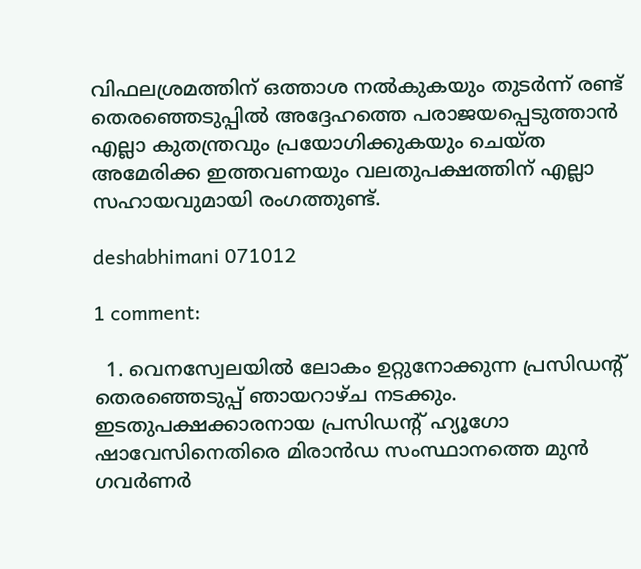വിഫലശ്രമത്തിന് ഒത്താശ നല്‍കുകയും തുടര്‍ന്ന് രണ്ട് തെരഞ്ഞെടുപ്പില്‍ അദ്ദേഹത്തെ പരാജയപ്പെടുത്താന്‍ എല്ലാ കുതന്ത്രവും പ്രയോഗിക്കുകയും ചെയ്ത അമേരിക്ക ഇത്തവണയും വലതുപക്ഷത്തിന് എല്ലാ സഹായവുമായി രംഗത്തുണ്ട്.

deshabhimani 071012

1 comment:

  1. വെനസ്വേലയില്‍ ലോകം ഉറ്റുനോക്കുന്ന പ്രസിഡന്റ് തെരഞ്ഞെടുപ്പ് ഞായറാഴ്ച നടക്കും. ഇടതുപക്ഷക്കാരനായ പ്രസിഡന്റ് ഹ്യൂഗോ ഷാവേസിനെതിരെ മിരാന്‍ഡ സംസ്ഥാനത്തെ മുന്‍ ഗവര്‍ണര്‍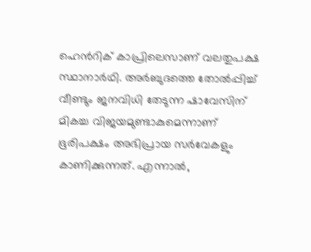ഹെന്‍റിക് കാപ്രിലെസാണ് വലതുപക്ഷ സ്ഥാനാര്‍ഥി. അര്‍ബുദത്തെ തോല്‍പ്പിച്ച് വീണ്ടും ജനവിധി തേടുന്ന ഷാവേസിന് മികച്ച വിജയമുണ്ടാകുമെന്നാണ് ഭൂരിപക്ഷം അഭിപ്രായ സര്‍വേകളും കാണിക്കുന്നത്. എന്നാല്‍,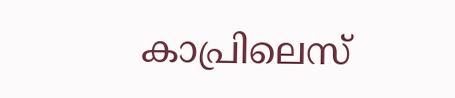കാപ്രിലെസ്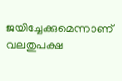ജയിച്ചേക്കുമെന്നാണ് വലതുപക്ഷ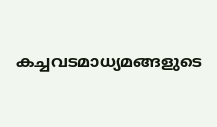കച്ചവടമാധ്യമങ്ങളുടെ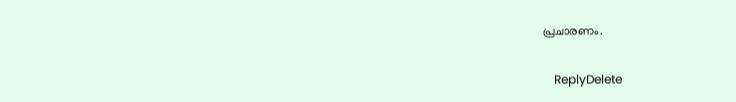പ്രചാരണം.

    ReplyDelete